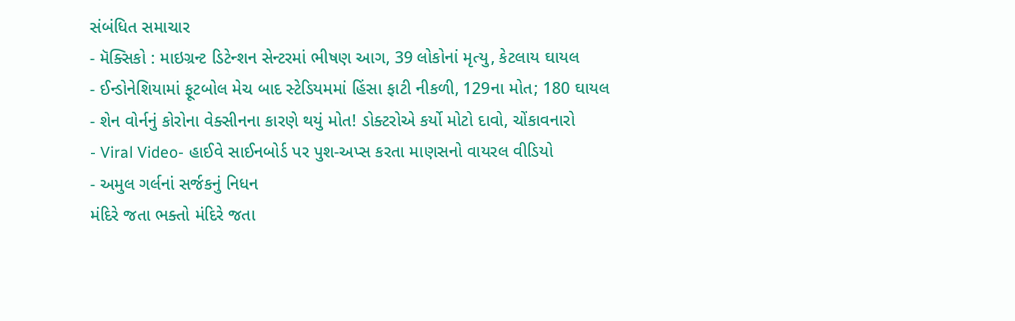સંબંધિત સમાચાર
- મૅક્સિકો : માઇગ્રન્ટ ડિટેન્શન સેન્ટરમાં ભીષણ આગ, 39 લોકોનાં મૃત્યુ, કેટલાય ઘાયલ
- ઈન્ડોનેશિયામાં ફૂટબોલ મેચ બાદ સ્ટેડિયમમાં હિંસા ફાટી નીકળી, 129ના મોત; 180 ઘાયલ
- શેન વોર્નનું કોરોના વેક્સીનના કારણે થયું મોત! ડોક્ટરોએ કર્યો મોટો દાવો, ચોંકાવનારો
- Viral Video- હાઈવે સાઈનબોર્ડ પર પુશ-અપ્સ કરતા માણસનો વાયરલ વીડિયો
- અમુલ ગર્લનાં સર્જકનું નિધન
મંદિરે જતા ભક્તો મંદિરે જતા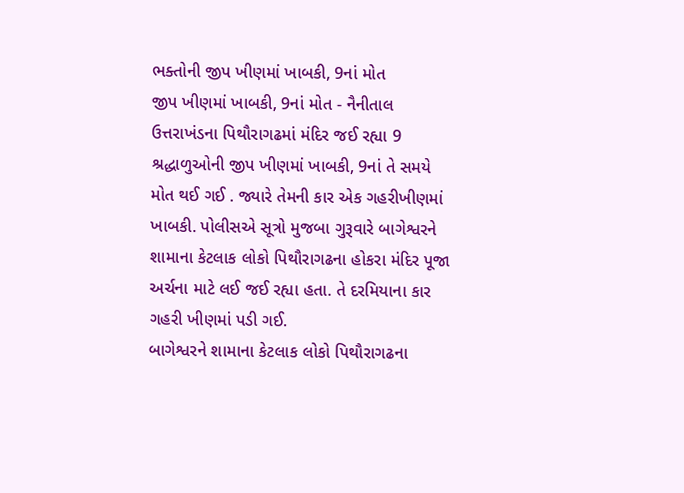ભક્તોની જીપ ખીણમાં ખાબકી, 9નાં મોત
જીપ ખીણમાં ખાબકી, 9નાં મોત - નૈનીતાલ ઉત્તરાખંડના પિથૌરાગઢમાં મંદિર જઈ રહ્યા 9 શ્રદ્ધાળુઓની જીપ ખીણમાં ખાબકી, 9નાં તે સમયે મોત થઈ ગઈ . જ્યારે તેમની કાર એક ગહરીખીણમાં ખાબકી. પોલીસએ સૂત્રો મુજબા ગુરૂવારે બાગેશ્વરને શામાના કેટલાક લોકો પિથૌરાગઢના હોકરા મંદિર પૂજા અર્ચના માટે લઈ જઈ રહ્યા હતા. તે દરમિયાના કાર ગહરી ખીણમાં પડી ગઈ.
બાગેશ્વરને શામાના કેટલાક લોકો પિથૌરાગઢના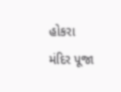હોકરા મંદિર પૂજા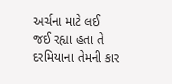અર્ચના માટે લઈ જઈ રહ્યા હતા તે દરમિયાના તેમની કાર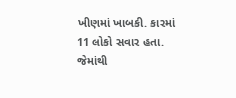ખીણમાં ખાબકી. કારમાં 11 લોકો સવાર હતા.
જેમાંથી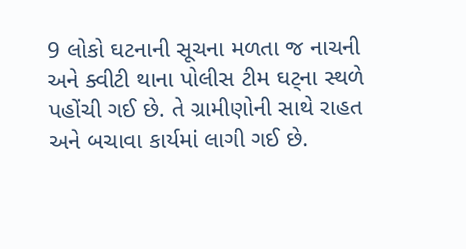9 લોકો ઘટનાની સૂચના મળતા જ નાચની અને ક્વીટી થાના પોલીસ ટીમ ઘટ્ના સ્થળે પહોંચી ગઈ છે. તે ગ્રામીણોની સાથે રાહત અને બચાવા કાર્યમાં લાગી ગઈ છે.